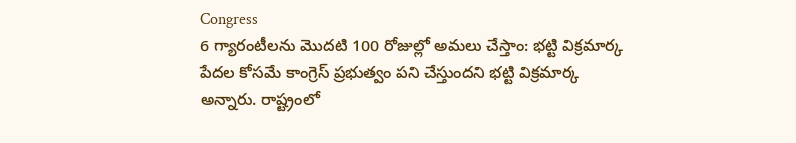Congress
6 గ్యారంటీలను మొదటి 100 రోజుల్లో అమలు చేస్తాం: భట్టి విక్రమార్క
పేదల కోసమే కాంగ్రెస్ ప్రభుత్వం పని చేస్తుందని భట్టి విక్రమార్క అన్నారు. రాష్ట్రంలో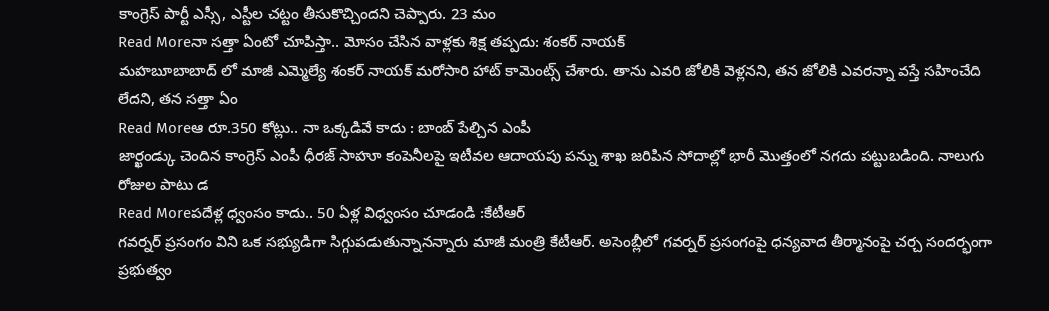కాంగ్రెస్ పార్టీ ఎస్సీ, ఎస్టీల చట్టం తీసుకొచ్చిందని చెప్పారు. 23 మం
Read Moreనా సత్తా ఏంటో చూపిస్తా.. మోసం చేసిన వాళ్లకు శిక్ష తప్పదు: శంకర్ నాయక్
మహబూబాబాద్ లో మాజీ ఎమ్మెల్యే శంకర్ నాయక్ మరోసారి హాట్ కామెంట్స్ చేశారు. తాను ఎవరి జోలికి వెళ్లనని, తన జోలికి ఎవరన్నా వస్తే సహించేది లేదని, తన సత్తా ఏం
Read Moreఆ రూ.350 కోట్లు.. నా ఒక్కడివే కాదు : బాంబ్ పేల్చిన ఎంపీ
జార్ఖండ్కు చెందిన కాంగ్రెస్ ఎంపీ ధీరజ్ సాహూ కంపెనీలపై ఇటీవల ఆదాయపు పన్ను శాఖ జరిపిన సోదాల్లో భారీ మొత్తంలో నగదు పట్టుబడింది. నాలుగు రోజుల పాటు డ
Read Moreపదేళ్ల ధ్వంసం కాదు.. 50 ఏళ్ల విధ్వంసం చూడండి :కేటీఆర్
గవర్నర్ ప్రసంగం విని ఒక సభ్యుడిగా సిగ్గుపడుతున్నానన్నారు మాజీ మంత్రి కేటీఆర్. అసెంబ్లీలో గవర్నర్ ప్రసంగంపై ధన్యవాద తీర్మానంపై చర్చ సందర్భంగా ప్రభుత్వం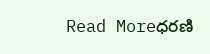Read Moreధరణి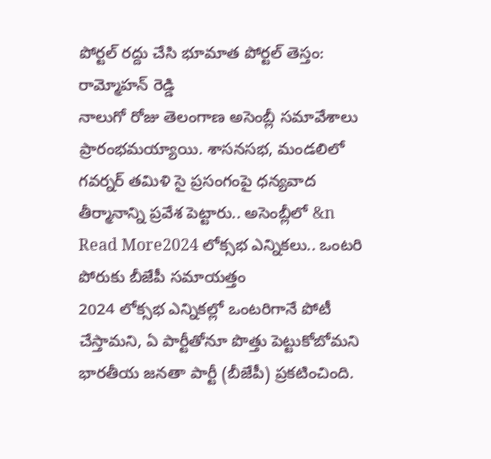పోర్టల్ రద్దు చేసి భూమాత పోర్టల్ తెస్తం: రామ్మోహన్ రెడ్డి
నాలుగో రోజు తెలంగాణ అసెంబ్లీ సమావేశాలు ప్రారంభమయ్యాయి. శాసనసభ, మండలిలో గవర్నర్ తమిళి సై ప్రసంగంపై ధన్యవాద తీర్మానాన్ని ప్రవేశ పెట్టారు.. అసెంబ్లీలో &n
Read More2024 లోక్సభ ఎన్నికలు.. ఒంటరి పోరుకు బీజేపీ సమాయత్తం
2024 లోక్సభ ఎన్నికల్లో ఒంటరిగానే పోటీ చేస్తామని, ఏ పార్టీతోనూ పొత్తు పెట్టుకోబోమని భారతీయ జనతా పార్టీ (బీజేపీ) ప్రకటించింది.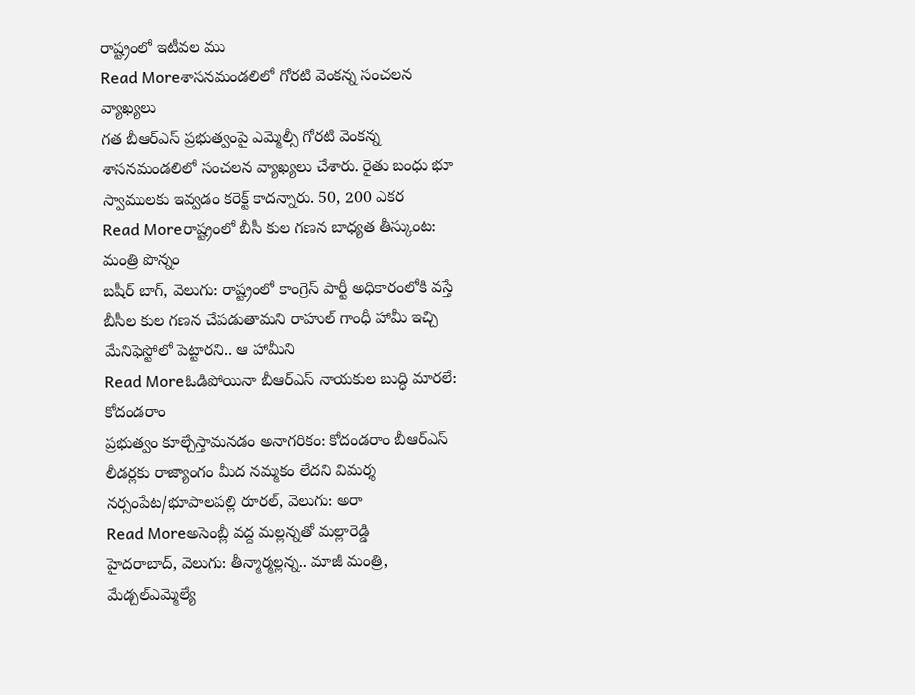రాష్ట్రంలో ఇటీవల ము
Read Moreశాసనమండలిలో గోరటి వెంకన్న సంచలన వ్యాఖ్యలు
గత బీఆర్ఎస్ ప్రభుత్వంపై ఎమ్మెల్సీ గోరటి వెంకన్న శాసనమండలిలో సంచలన వ్యాఖ్యలు చేశారు. రైతు బంధు భూ స్వాములకు ఇవ్వడం కరెక్ట్ కాదన్నారు. 50, 200 ఎకర
Read Moreరాష్ట్రంలో బీసీ కుల గణన బాధ్యత తీస్కుంట: మంత్రి పొన్నం
బషీర్ బాగ్, వెలుగు: రాష్ట్రంలో కాంగ్రెస్ పార్టీ అధికారంలోకి వస్తే బీసీల కుల గణన చేపడుతామని రాహుల్ గాంధీ హామీ ఇచ్చి మేనిఫెస్టోలో పెట్టారని.. ఆ హామీని
Read Moreఓడిపోయినా బీఆర్ఎస్ నాయకుల బుద్ధి మారలే: కోదండరాం
ప్రభుత్వం కూల్చేస్తామనడం అనాగరికం: కోదండరాం బీఆర్ఎస్ లీడర్లకు రాజ్యాంగం మీద నమ్మకం లేదని విమర్శ నర్సంపేట/భూపాలపల్లి రూరల్, వెలుగు: అరా
Read Moreఅసెంబ్లీ వద్ద మల్లన్నతో మల్లారెడ్డి
హైదరాబాద్, వెలుగు: తీన్మార్మల్లన్న.. మాజీ మంత్రి, మేడ్చల్ఎమ్మెల్యే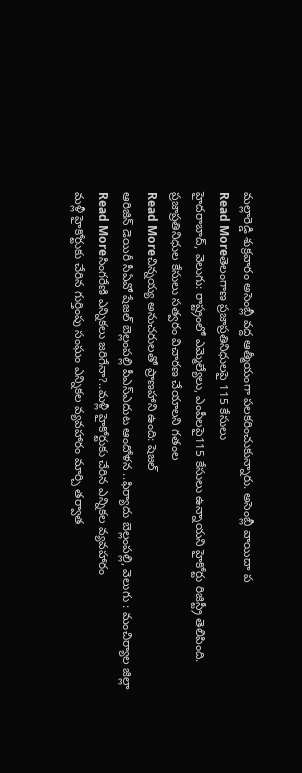మల్లారెడ్డి శుక్రవారం అసెంబ్లీ వద్ద ఆత్మీయంగా పలకరించుకున్నారు. అసెంబ్లీ వాయిదా ప
Read Moreతెలంగాణ ప్రజాప్రతినిధులపై 115 కేసులు
హైదరాబాద్, వెలుగు: రాష్ట్రంలో ఎమ్మెల్యేలు, ఎంపీలపై115 కేసులు ఉన్నాయని హైకోర్టు రిజిస్ట్రీ తెలిపింది. ప్రజాప్రతినిధుల కేసులు సత్వరం విచారణ చేయాలని గతంల
Read Moreచిన్నయ్య అనుచరులతో ప్రాణహాని ఉంది: షెజల్
ఆరిజిన్ డెయిరీ సీఏవో షేజల్ బెల్లంపల్లి పీఎస్ఎదుట ఆందోళన ..ఫిర్యాదు బెల్లంపల్లి, వెలుగు : మంచిర్యాల జిల్లా
Read Moreసింగరేణి ఎన్నికలు జరిగేనా?..మళ్లీ హైకోర్టుకు చేరిన ఎన్నికల వ్యవహారం
మళ్లీ హైకోర్టుకు చేరిన గుర్తింపు సంఘం ఎన్నికల వ్యవహారం మార్చి తర్వాత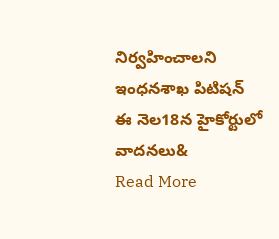నిర్వహించాలని ఇంధనశాఖ పిటిషన్ ఈ నెల18న హైకోర్టులో వాదనలు&
Read More